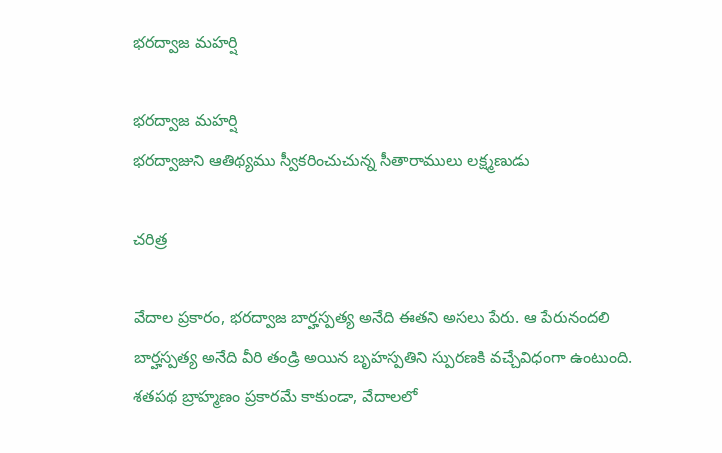భరద్వాజ మహర్షి

భరద్వాజ మహర్షి
భరద్వాజుని ఆతిథ్యము స్వీకరించుచున్న సీతారాములు లక్ష్మణుడు

చరిత్ర

వేదాల ప్రకారం, భరద్వాజ బార్హస్పత్య అనేది ఈతని అసలు పేరు. ఆ పేరునందలి బార్హస్పత్య అనేది వీరి తండ్రి అయిన బృహస్పతిని స్పురణకి వచ్చేవిధంగా ఉంటుంది. శతపథ బ్రాహ్మణం ప్రకారమే కాకుండా, వేదాలలో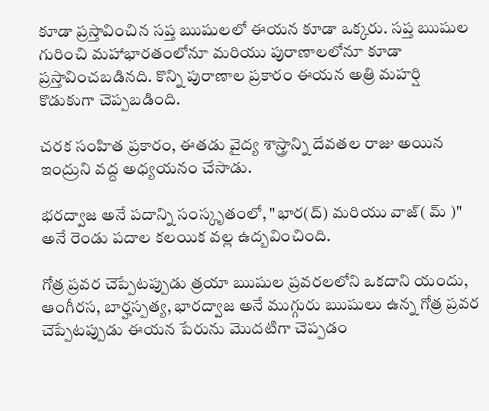కూడా ప్రస్తావించిన సప్త ఋషులలో ఈయన కూడా ఒక్కరు. సప్త ఋషుల గురించి మహాభారతంలోనూ మరియు పురాణాలలోనూ కూడా ప్రస్తావించబడినది. కొన్ని పురాణాల ప్రకారం ఈయన అత్రి మహర్షి కొడుకుగా చెప్పబడింది.

చరక సంహిత ప్రకారం, ఈతడు వైద్య శాస్త్రాన్ని దేవతల రాజు అయిన ఇంద్రుని వద్ద అధ్యయనం చేసాడు.

భరద్వాజ అనే పదాన్ని సంస్కృతంలో, "భార(ద్) మరియు వాజ్( మ్ )" అనే రెండు పదాల కలయిక వల్ల ఉద్బవించింది.

గోత్ర ప్రవర చెప్పేటప్పుడు త్రయా ఋషుల ప్రవరలలోని ఒకదాని యందు, ఆంగీరస, బార్హస్పత్య, భారద్వాజ అనే ముగ్గురు ఋషులు ఉన్న గోత్ర ప్రవర చెప్పేటప్పుడు ఈయన పేరును మొదటిగా చెప్పడం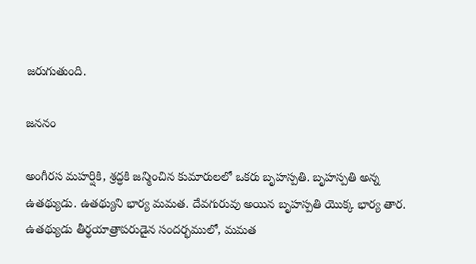జరుగుతుంది.

జననం

అంగీరస మహర్షికి, శ్రద్ధకి జన్మించిన కుమారులలో ఒకరు బృహస్పతి. బృహస్పతి అన్న ఉతథ్యుడు. ఉతథ్యుని భార్య మమత. దేవగురువు అయిన బృహస్పతి యొక్క భార్య తార. ఉతథ్యుడు తీర్థయాత్రాపరుడైన సందర్భములో, మమత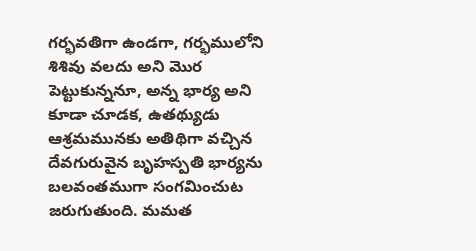గర్భవతిగా ఉండగా, గర్భములోని శిశివు వలదు అని మొర పెట్టుకున్ననూ, అన్న భార్య అని కూడా చూడక, ఉతథ్యుడు ఆశ్రమమునకు అతిథిగా వచ్చిన దేవగురువైన బృహస్పతి భార్యను  బలవంతముగా సంగమించుట జరుగుతుంది. మమత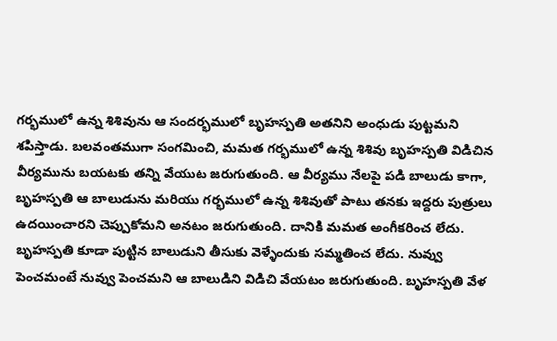గర్భములో ఉన్న శిశివును ఆ సందర్భములో బృహస్పతి అతనిని అంధుడు పుట్టమని శపిస్తాడు. బలవంతముగా సంగమించి, మమత గర్భములో ఉన్న శిశివు బృహస్పతి విడిచిన వీర్యమును బయటకు తన్ని వేయుట జరుగుతుంది. ఆ వీర్యము నేలపై పడి బాలుడు కాగా, బృహస్పతి ఆ బాలుడును మరియు గర్భములో ఉన్న శిశివుతో పాటు తనకు ఇద్దరు పుత్రులు ఉదయించారని చెప్పుకోమని అనటం జరుగుతుంది. దానికి మమత అంగీకరించ లేదు. బృహస్పతి కూడా పుట్టిన బాలుడుని తీసుకు వెళ్ళేందుకు సమ్మతించ లేదు. నువ్వు పెంచమంటే నువ్వు పెంచమని ఆ బాలుడిని విడిచి వేయటం జరుగుతుంది. బృహస్పతి వేళ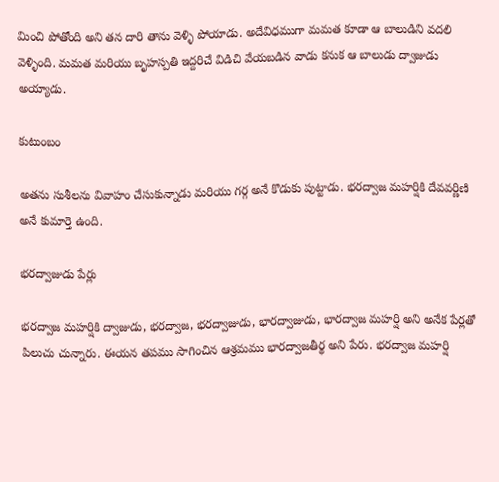మించి పోతోంది అని తన దారి తాను వెళ్ళి పోయాడు. అదేవిధముగా మమత కూడా ఆ బాలుడిని వదలి వెళ్ళింది. మమత మరియు బృహస్పతి ఇద్దరిచే విడిచి వేయబడిన వాడు కనుక ఆ బాలుడు ద్వాజుడు అయ్యాడు.

కుటుంబం

అతను సుశీలను వివాహం చేసుకున్నాడు మరియు గర్గ అనే కొడుకు పుట్టాడు. భరద్వాజ మహర్షికి దేవవర్ణిణి అనే కుమార్తె ఉంది.

భరద్వాజుడు పేర్లు

భరద్వాజ మహర్షికి ద్వాజుడు, భరద్వాజ, భరద్వాజుడు, భారద్వాజుడు, భారద్వాజ మహర్షి అని అనేక పేర్లతో పిలుచు చున్నారు. ఈయన తపము సాగించిన ఆశ్రమము భారద్వాజతీర్థ అని పేరు. భరద్వాజ మహర్షి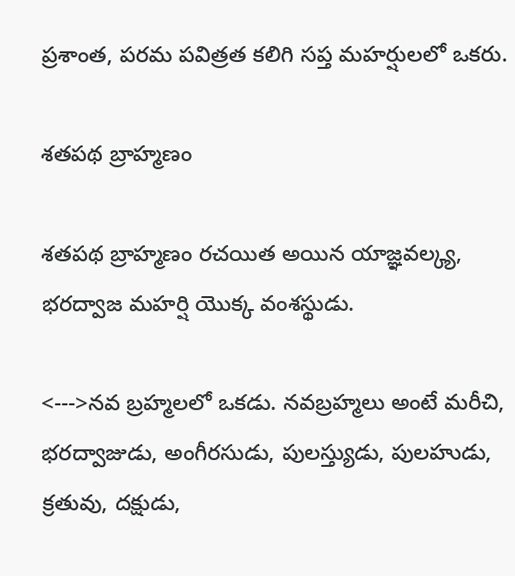ప్రశాంత, పరమ పవిత్రత కలిగి సప్త మహర్షులలో ఒకరు.

శతపథ బ్రాహ్మణం

శతపథ బ్రాహ్మణం రచయిత అయిన యాజ్ఞవల్క్య, భరద్వాజ మహర్షి యొక్క వంశస్థుడు.

<--->నవ బ్రహ్మలలో ఒకడు. నవబ్రహ్మలు అంటే మరీచి, భరద్వాజుడు, అంగీరసుడు, పులస్త్యుడు, పులహుడు, క్రతువు, దక్షుడు,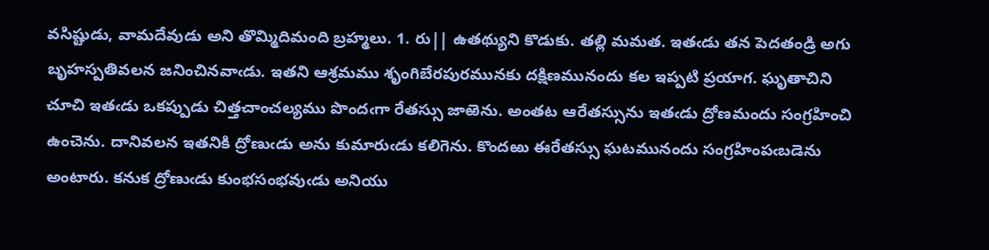వసిష్టుడు, వామదేవుడు అని తొమ్మిదిమంది బ్రహ్మలు. 1. రు|| ఉతథ్యుని కొడుకు. తల్లి మమత. ఇతఁడు తన పెదతండ్రి అగు బృహస్పతివలన జనించినవాఁడు. ఇతని ఆశ్రమము శృంగిబేరపురమునకు దక్షిణమునందు కల ఇప్పటి ప్రయాగ. ఘృతాచిని చూచి ఇతఁడు ఒకప్పుడు చిత్తచాంచల్యము పొందఁగా రేతస్సు జాఱెను. అంతట ఆరేతస్సును ఇతఁడు ద్రోణమందు సంగ్రహించి ఉంచెను. దానివలన ఇతనికి ద్రోణుఁడు అను కుమారుఁడు కలిగెను. కొందఱు ఈరేతస్సు ఘటమునందు సంగ్రహింపఁబడెను అంటారు. కనుక ద్రోణుఁడు కుంభసంభవుఁడు అనియు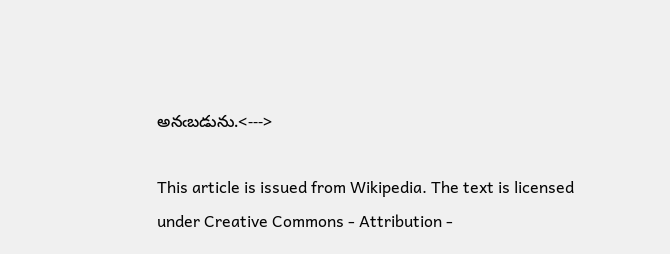అనఁబడును.<--->

This article is issued from Wikipedia. The text is licensed under Creative Commons - Attribution -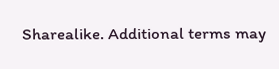Sharealike. Additional terms may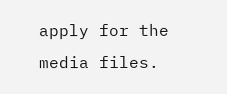apply for the media files.